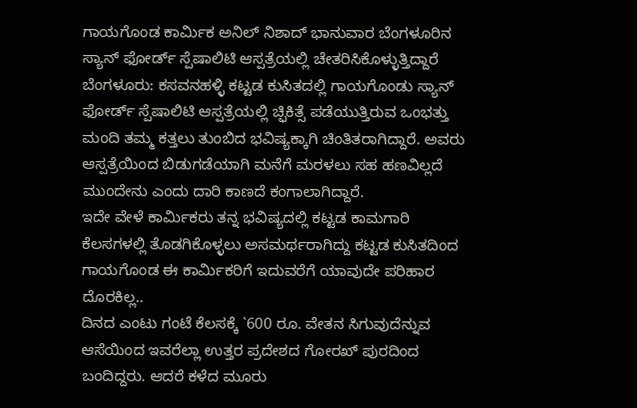ಗಾಯಗೊಂಡ ಕಾರ್ಮಿಕ ಅನಿಲ್ ನಿಶಾದ್ ಭಾನುವಾರ ಬೆಂಗಳೂರಿನ ಸ್ಯಾನ್ ಫೋರ್ಡ್ ಸ್ಪೆಷಾಲಿಟಿ ಆಸ್ಪತ್ರೆಯಲ್ಲಿ ಚೇತರಿಸಿಕೊಳ್ಳುತ್ತಿದ್ದಾರೆ
ಬೆಂಗಳೂರು: ಕಸವನಹಳ್ಳಿ ಕಟ್ಟಡ ಕುಸಿತದಲ್ಲಿ ಗಾಯಗೊಂಡು ಸ್ಯಾನ್ ಫೋರ್ಡ್ ಸ್ಪೆಷಾಲಿಟಿ ಆಸ್ಪತ್ರೆಯಲ್ಲಿ ಚ್ಫಿಕಿತ್ಸೆ ಪಡೆಯುತ್ತಿರುವ ಒಂಭತ್ತು ಮಂದಿ ತಮ್ಮ ಕತ್ತಲು ತುಂಬಿದ ಭವಿಷ್ಯಕ್ಕಾಗಿ ಚಿಂತಿತರಾಗಿದ್ದಾರೆ. ಅವರು ಆಸ್ಪತ್ರೆಯಿಂದ ಬಿಡುಗಡೆಯಾಗಿ ಮನೆಗೆ ಮರಳಲು ಸಹ ಹಣವಿಲ್ಲದೆ ಮುಂದೇನು ಎಂದು ದಾರಿ ಕಾಣದೆ ಕಂಗಾಲಾಗಿದ್ದಾರೆ.
ಇದೇ ವೇಳೆ ಕಾರ್ಮಿಕರು ತನ್ನ ಭವಿಷ್ಯದಲ್ಲಿ ಕಟ್ಟಡ ಕಾಮಗಾರಿ ಕೆಲಸಗಳಲ್ಲಿ ತೊಡಗಿಕೊಳ್ಳಲು ಅಸಮರ್ಥರಾಗಿದ್ದು ಕಟ್ಟಡ ಕುಸಿತದಿಂದ ಗಾಯಗೊಂಡ ಈ ಕಾರ್ಮಿಕರಿಗೆ ಇದುವರೆಗೆ ಯಾವುದೇ ಪರಿಹಾರ ದೊರಕಿಲ್ಲ..
ದಿನದ ಎಂಟು ಗಂಟೆ ಕೆಲಸಕ್ಕೆ `600 ರೂ. ವೇತನ ಸಿಗುವುದೆನ್ನುವ ಆಸೆಯಿಂದ ಇವರೆಲ್ಲಾ ಉತ್ತರ ಪ್ರದೇಶದ ಗೋರಖ್ ಪುರದಿಂದ ಬಂದಿದ್ದರು. ಆದರೆ ಕಳೆದ ಮೂರು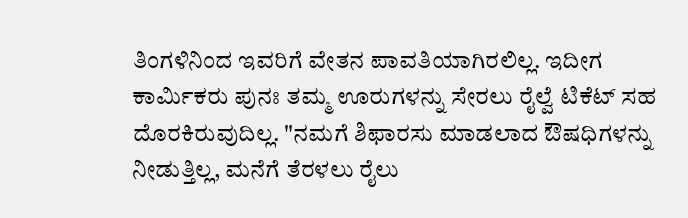ತಿಂಗಳಿನಿಂದ ಇವರಿಗೆ ವೇತನ ಪಾವತಿಯಾಗಿರಲಿಲ್ಲ. ಇದೀಗ ಕಾರ್ಮಿಕರು ಪುನಃ ತಮ್ಮ ಊರುಗಳನ್ನು ಸೇರಲು ರೈಲ್ವೆ ಟಿಕೆಟ್ ಸಹ ದೊರಕಿರುವುದಿಲ್ಲ. "ನಮಗೆ ಶಿಫಾರಸು ಮಾಡಲಾದ ಔಷಧಿಗಳನ್ನು ನೀಡುತ್ತಿಲ್ಲ, ಮನೆಗೆ ತೆರಳಲು ರೈಲು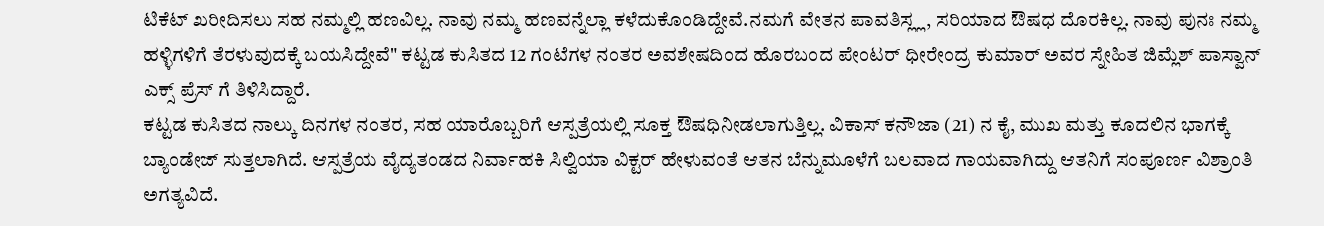ಟಿಕೆಟ್ ಖರೀದಿಸಲು ಸಹ ನಮ್ಮಲ್ಲಿ ಹಣವಿಲ್ಲ. ನಾವು ನಮ್ಮ ಹಣವನ್ನೆಲ್ಲಾ ಕಳೆದುಕೊಂಡಿದ್ದೇವೆ.ನಮಗೆ ವೇತನ ಪಾವತಿಸ್ಲ್ಲ, ಸರಿಯಾದ ಔಷಧ ದೊರಕಿಲ್ಲ. ನಾವು ಪುನಃ ನಮ್ಮ ಹಳ್ಳಿಗಳಿಗೆ ತೆರಳುವುದಕ್ಕೆ ಬಯಸಿದ್ದೇವೆ" ಕಟ್ಟಡ ಕುಸಿತದ 12 ಗಂಟೆಗಳ ನಂತರ ಅವಶೇಷದಿಂದ ಹೊರಬಂದ ಪೇಂಟರ್ ಧೀರೇಂದ್ರ ಕುಮಾರ್ ಅವರ ಸ್ನೇಹಿತ ಜಿಮ್ಲೆಶ್ ಪಾಸ್ವಾನ್ ಎಕ್ಸ್ ಪ್ರೆಸ್ ಗೆ ತಿಳಿಸಿದ್ದಾರೆ.
ಕಟ್ಟಡ ಕುಸಿತದ ನಾಲ್ಕು ದಿನಗಳ ನಂತರ, ಸಹ ಯಾರೊಬ್ಬರಿಗೆ ಆಸ್ಪತ್ರೆಯಲ್ಲಿ ಸೂಕ್ತ ಔಷಧಿನೀಡಲಾಗುತ್ತಿಲ್ಲ. ವಿಕಾಸ್ ಕನೌಜಾ (21) ನ ಕೈ, ಮುಖ ಮತ್ತು ಕೂದಲಿನ ಭಾಗಕ್ಕೆ ಬ್ಯಾಂಡೇಜ್ ಸುತ್ತಲಾಗಿದೆ. ಆಸ್ಪತ್ರೆಯ ವೈದ್ಯತಂಡದ ನಿರ್ವಾಹಕಿ ಸಿಲ್ವಿಯಾ ವಿಕ್ಟರ್ ಹೇಳುವಂತೆ ಆತನ ಬೆನ್ನುಮೂಳೆಗೆ ಬಲವಾದ ಗಾಯವಾಗಿದ್ದು ಆತನಿಗೆ ಸಂಪೂರ್ಣ ವಿಶ್ರಾಂತಿ ಅಗತ್ಯವಿದೆ.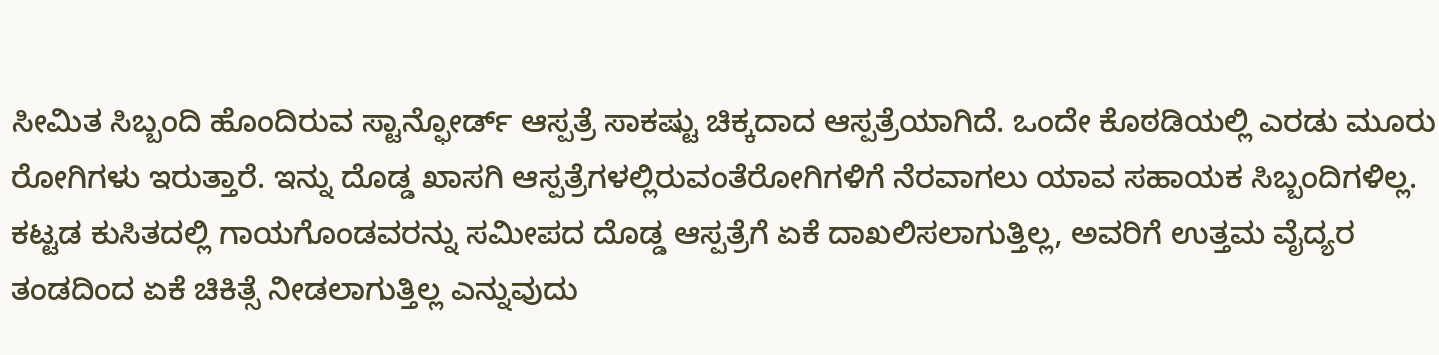ಸೀಮಿತ ಸಿಬ್ಬಂದಿ ಹೊಂದಿರುವ ಸ್ಟಾನ್ಫೋರ್ಡ್ ಆಸ್ಪತ್ರೆ ಸಾಕಷ್ಟು ಚಿಕ್ಕದಾದ ಆಸ್ಪತ್ರೆಯಾಗಿದೆ. ಒಂದೇ ಕೊಠಡಿಯಲ್ಲಿ ಎರಡು ಮೂರು ರೋಗಿಗಳು ಇರುತ್ತಾರೆ. ಇನ್ನು ದೊಡ್ಡ ಖಾಸಗಿ ಆಸ್ಪತ್ರೆಗಳಲ್ಲಿರುವಂತೆರೋಗಿಗಳಿಗೆ ನೆರವಾಗಲು ಯಾವ ಸಹಾಯಕ ಸಿಬ್ಬಂದಿಗಳಿಲ್ಲ. ಕಟ್ಟಡ ಕುಸಿತದಲ್ಲಿ ಗಾಯಗೊಂಡವರನ್ನು ಸಮೀಪದ ದೊಡ್ಡ ಆಸ್ಪತ್ರೆಗೆ ಏಕೆ ದಾಖಲಿಸಲಾಗುತ್ತಿಲ್ಲ, ಅವರಿಗೆ ಉತ್ತಮ ವೈದ್ಯರ ತಂಡದಿಂದ ಏಕೆ ಚಿಕಿತ್ಸೆ ನೀಡಲಾಗುತ್ತಿಲ್ಲ ಎನ್ನುವುದು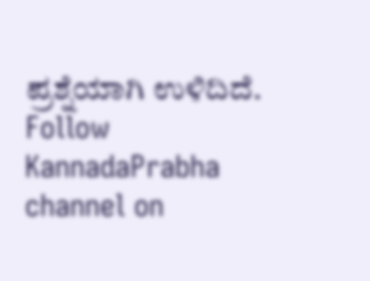ಪ್ರಶ್ನೆಯಾಗಿ ಉಳಿದಿದೆ.
Follow KannadaPrabha channel on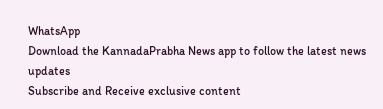WhatsApp
Download the KannadaPrabha News app to follow the latest news updates
Subscribe and Receive exclusive content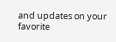and updates on your favorite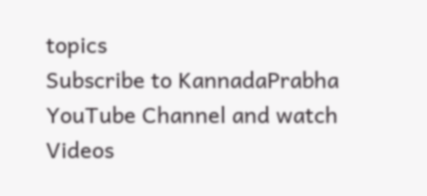topics
Subscribe to KannadaPrabha YouTube Channel and watch Videos